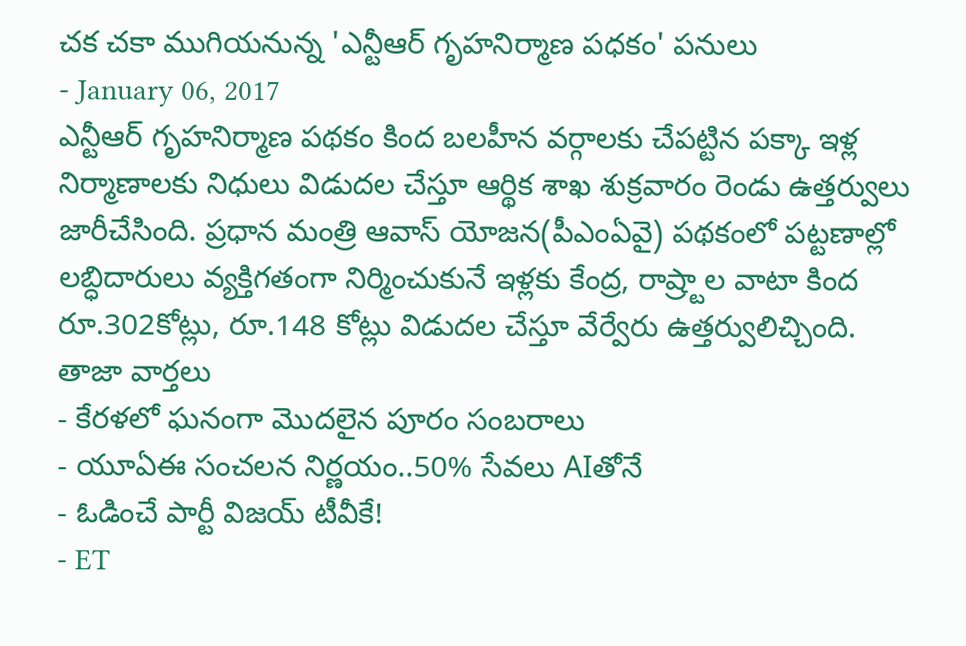చక చకా ముగియనున్న 'ఎన్టీఆర్ గృహనిర్మాణ పధకం' పనులు
- January 06, 2017
ఎన్టీఆర్ గృహనిర్మాణ పథకం కింద బలహీన వర్గాలకు చేపట్టిన పక్కా ఇళ్ల నిర్మాణాలకు నిధులు విడుదల చేస్తూ ఆర్థిక శాఖ శుక్రవారం రెండు ఉత్తర్వులు జారీచేసింది. ప్రధాన మంత్రి ఆవాస్ యోజన(పీఎంఏవై) పథకంలో పట్టణాల్లో లబ్ధిదారులు వ్యక్తిగతంగా నిర్మించుకునే ఇళ్లకు కేంద్ర, రాష్ర్టాల వాటా కింద రూ.302కోట్లు, రూ.148 కోట్లు విడుదల చేస్తూ వేర్వేరు ఉత్తర్వులిచ్చింది.
తాజా వార్తలు
- కేరళలో ఘనంగా మొదలైన పూరం సంబరాలు
- యూఏఈ సంచలన నిర్ణయం..50% సేవలు AIతోనే
- ఓడించే పార్టీ విజయ్ టీవీకే!
- ET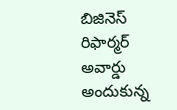బిజినెస్ రిఫార్మర్ అవార్డు అందుకున్న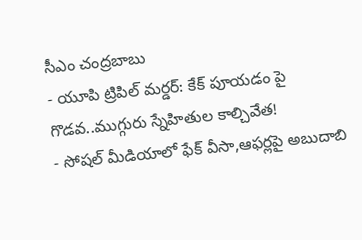సీఎం చంద్రబాబు
- యూపి ట్రిపిల్ మర్డర్: కేక్ పూయడం పై గొడవ..ముగ్గురు స్నేహితుల కాల్చివేత!
- సోషల్ మీడియాలో ఫేక్ వీసా,ఆఫర్లపై అబుదాబి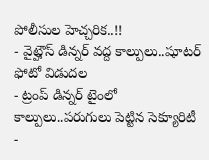పోలీసుల హెచ్చరిక..!!
- వైట్హౌస్ డిన్నర్ వద్ద కాల్పులు..షూటర్ ఫోటో విడుదల
- ట్రంప్ డిన్నర్ టైంలో కాల్పులు..పరుగులు పెట్టిన సెక్యూరిటీ
-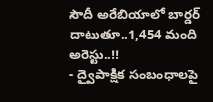సౌదీ అరేబియాలో బార్డర్ దాటుతూ..1,454 మంది అరెస్టు..!!
- ద్వైపాక్షిక సంబంధాలపై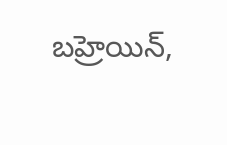బహ్రెయిన్,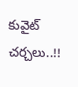కువైట్ చర్చలు..!!